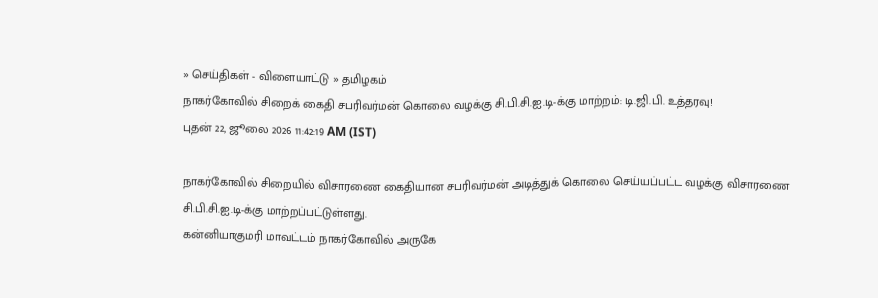» செய்திகள் - விளையாட்டு » தமிழகம்
நாகர்கோவில் சிறைக் கைதி சபரிவர்மன் கொலை வழக்கு சி.பி.சி.ஐ.டி-க்கு மாற்றம்: டி.ஜி.பி. உத்தரவு!
புதன் 22, ஜூலை 2026 11:42:19 AM (IST)

நாகர்கோவில் சிறையில் விசாரணை கைதியான சபரிவர்மன் அடித்துக் கொலை செய்யப்பட்ட வழக்கு விசாரணை சி.பி.சி.ஐ.டி-க்கு மாற்றப்பட்டுள்ளது.
கன்னியாகுமரி மாவட்டம் நாகர்கோவில் அருகே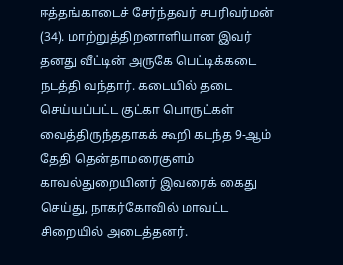ஈத்தங்காடைச் சேர்ந்தவர் சபரிவர்மன் (34). மாற்றுத்திறனாளியான இவர் தனது வீட்டின் அருகே பெட்டிக்கடை நடத்தி வந்தார். கடையில் தடை செய்யப்பட்ட குட்கா பொருட்கள் வைத்திருந்ததாகக் கூறி கடந்த 9-ஆம் தேதி தென்தாமரைகுளம் காவல்துறையினர் இவரைக் கைது செய்து, நாகர்கோவில் மாவட்ட சிறையில் அடைத்தனர்.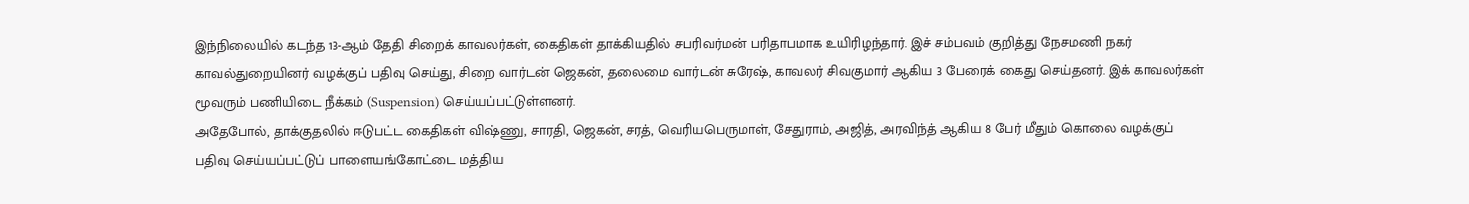இந்நிலையில் கடந்த 13-ஆம் தேதி சிறைக் காவலர்கள், கைதிகள் தாக்கியதில் சபரிவர்மன் பரிதாபமாக உயிரிழந்தார். இச் சம்பவம் குறித்து நேசமணி நகர் காவல்துறையினர் வழக்குப் பதிவு செய்து, சிறை வார்டன் ஜெகன், தலைமை வார்டன் சுரேஷ், காவலர் சிவகுமார் ஆகிய 3 பேரைக் கைது செய்தனர். இக் காவலர்கள் மூவரும் பணியிடை நீக்கம் (Suspension) செய்யப்பட்டுள்ளனர்.
அதேபோல், தாக்குதலில் ஈடுபட்ட கைதிகள் விஷ்ணு, சாரதி, ஜெகன், சரத், வெரியபெருமாள், சேதுராம், அஜித், அரவிந்த் ஆகிய 8 பேர் மீதும் கொலை வழக்குப் பதிவு செய்யப்பட்டுப் பாளையங்கோட்டை மத்திய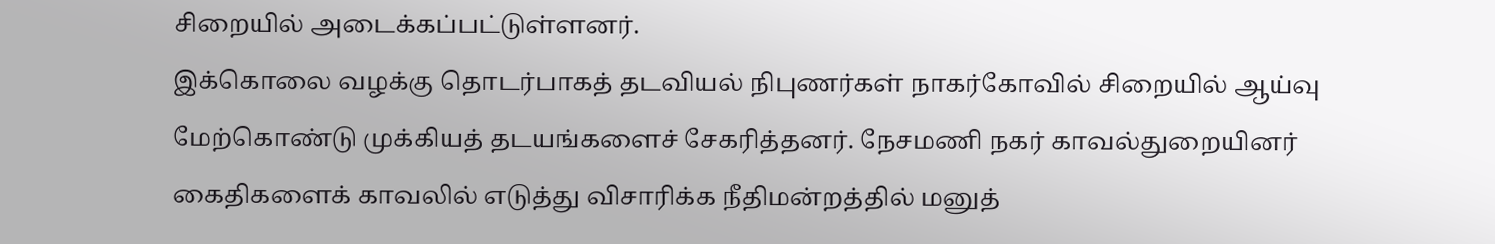சிறையில் அடைக்கப்பட்டுள்ளனர்.
இக்கொலை வழக்கு தொடர்பாகத் தடவியல் நிபுணர்கள் நாகர்கோவில் சிறையில் ஆய்வு மேற்கொண்டு முக்கியத் தடயங்களைச் சேகரித்தனர். நேசமணி நகர் காவல்துறையினர் கைதிகளைக் காவலில் எடுத்து விசாரிக்க நீதிமன்றத்தில் மனுத்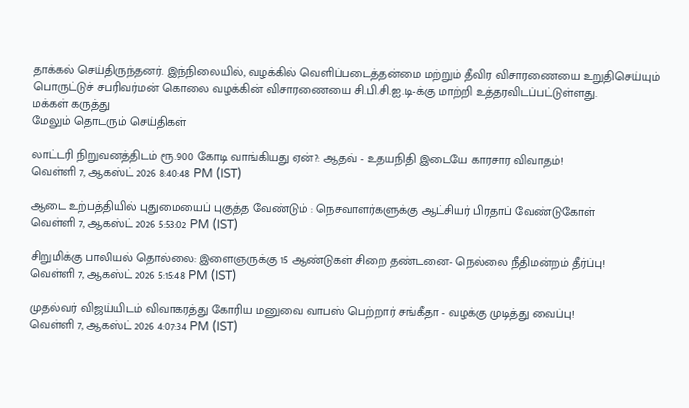தாக்கல் செய்திருந்தனர். இந்நிலையில், வழக்கில் வெளிப்படைத்தன்மை மற்றும் தீவிர விசாரணையை உறுதிசெய்யும் பொருட்டுச் சபரிவர்மன் கொலை வழக்கின் விசாரணையை சி.பி.சி.ஐ.டி-க்கு மாற்றி உத்தரவிடப்பட்டுள்ளது.
மக்கள் கருத்து
மேலும் தொடரும் செய்திகள்

லாட்டரி நிறுவனத்திடம் ரூ.900 கோடி வாங்கியது ஏன்?: ஆதவ் - உதயநிதி இடையே காரசார விவாதம்!
வெள்ளி 7, ஆகஸ்ட் 2026 8:40:48 PM (IST)

ஆடை உற்பத்தியில் புதுமையைப் புகுத்த வேண்டும் : நெசவாளர்களுக்கு ஆட்சியர் பிரதாப் வேண்டுகோள்
வெள்ளி 7, ஆகஸ்ட் 2026 5:53:02 PM (IST)

சிறுமிக்கு பாலியல் தொல்லை: இளைஞருக்கு 15 ஆண்டுகள் சிறை தண்டனை- நெல்லை நீதிமன்றம் தீர்ப்பு!
வெள்ளி 7, ஆகஸ்ட் 2026 5:15:48 PM (IST)

முதல்வர் விஜய்யிடம் விவாகரத்து கோரிய மனுவை வாபஸ் பெற்றார் சங்கீதா - வழக்கு முடித்து வைப்பு!
வெள்ளி 7, ஆகஸ்ட் 2026 4:07:34 PM (IST)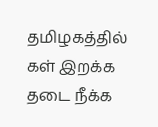தமிழகத்தில் கள் இறக்க தடை நீக்க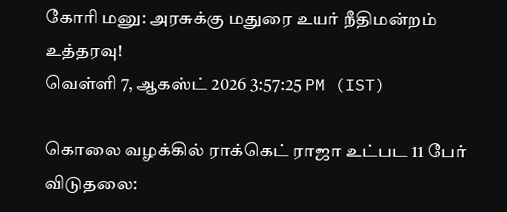கோரி மனு: அரசுக்கு மதுரை உயர் நீதிமன்றம் உத்தரவு!
வெள்ளி 7, ஆகஸ்ட் 2026 3:57:25 PM (IST)

கொலை வழக்கில் ராக்கெட் ராஜா உட்பட 11 பேர் விடுதலை: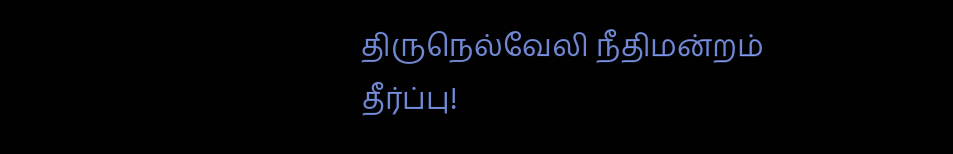திருநெல்வேலி நீதிமன்றம் தீர்ப்பு!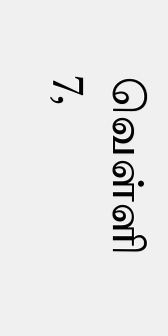வெள்ளி 7,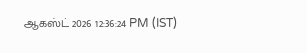ஆகஸ்ட் 2026 12:36:24 PM (IST)